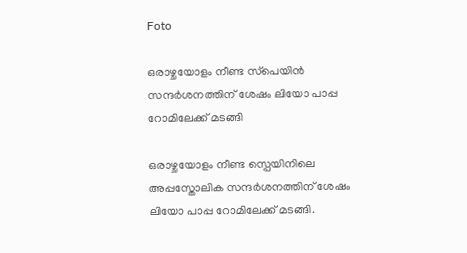Foto

ഒരാഴ്ചയോളം നീണ്ട സ്‌പെയിൻ സന്ദര്‍ശനത്തിന് ശേഷം ലിയോ പാപ്പ റോമിലേക്ക് മടങ്ങി

ഒരാഴ്ചയോളം നീണ്ട സ്പെയിനിലെ അപ്പസ്തോലിക സന്ദര്‍ശനത്തിന് ശേഷം ലിയോ പാപ്പ റോമിലേക്ക് മടങ്ങി.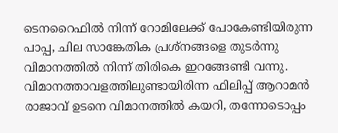ടെനറൈഫിൽ നിന്ന് റോമിലേക്ക് പോകേണ്ടിയിരുന്ന പാപ്പ, ചില സാങ്കേതിക പ്രശ്നങ്ങളെ തുടര്‍ന്നു വിമാനത്തിൽ നിന്ന് തിരികെ ഇറങ്ങേണ്ടി വന്നു. വിമാനത്താവളത്തിലുണ്ടായിരിന്ന ഫിലിപ്പ് ആറാമൻ രാജാവ് ഉടനെ വിമാനത്തിൽ കയറി, തന്നോടൊപ്പം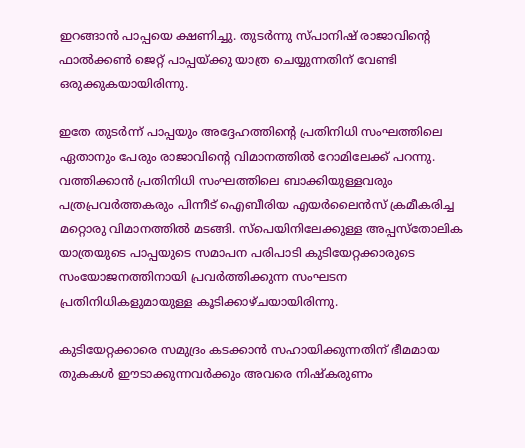ഇറങ്ങാൻ പാപ്പയെ ക്ഷണിച്ചു. തുടര്‍ന്നു സ്പാനിഷ് രാജാവിൻ്റെ ഫാൽക്കൺ ജെറ്റ് പാപ്പയ്ക്കു യാത്ര ചെയ്യുന്നതിന് വേണ്ടി ഒരുക്കുകയായിരിന്നു.

ഇതേ തുടർന്ന് പാപ്പയും അദ്ദേഹത്തിൻ്റെ പ്രതിനിധി സംഘത്തിലെ ഏതാനും പേരും രാജാവിൻ്റെ വിമാനത്തിൽ റോമിലേക്ക് പറന്നു. വത്തിക്കാൻ പ്രതിനിധി സംഘത്തിലെ ബാക്കിയുള്ളവരും പത്രപ്രവർത്തകരും പിന്നീട് ഐബീരിയ എയര്‍ലൈന്‍സ് ക്രമീകരിച്ച മറ്റൊരു വിമാനത്തിൽ മടങ്ങി. സ്പെയിനിലേക്കുള്ള അപ്പസ്തോലിക യാത്രയുടെ പാപ്പയുടെ സമാപന പരിപാടി കുടിയേറ്റക്കാരുടെ സംയോജനത്തിനായി പ്രവർത്തിക്കുന്ന സംഘടന പ്രതിനിധികളുമായുള്ള കൂടിക്കാഴ്ചയായിരിന്നു.

കുടിയേറ്റക്കാരെ സമുദ്രം കടക്കാൻ സഹായിക്കുന്നതിന് ഭീമമായ തുകകൾ ഈടാക്കുന്നവർക്കും അവരെ നിഷ്കരുണം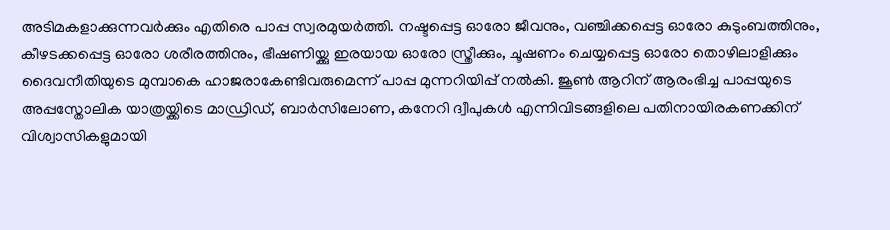അടിമകളാക്കുന്നവർക്കും എതിരെ പാപ്പ സ്വരമുയര്‍ത്തി. നഷ്ടപ്പെട്ട ഓരോ ജീവനും, വഞ്ചിക്കപ്പെട്ട ഓരോ കുടുംബത്തിനും, കീഴടക്കപ്പെട്ട ഓരോ ശരീരത്തിനും, ഭീഷണിയ്ക്കു ഇരയായ ഓരോ സ്ത്രീക്കും, ചൂഷണം ചെയ്യപ്പെട്ട ഓരോ തൊഴിലാളിക്കും ദൈവനീതിയുടെ മുമ്പാകെ ഹാജരാകേണ്ടിവരുമെന്ന് പാപ്പ മുന്നറിയിപ്പ് നല്‍കി. ജൂൺ ആറിന് ആരംഭിച്ച പാപ്പയുടെ അപ്പസ്തോലിക യാത്രയ്ക്കിടെ മാഡ്രിഡ്, ബാർസിലോണ, കനേറി ദ്വീപുകൾ എന്നിവിടങ്ങളിലെ പതിനായിരകണക്കിന് വിശ്വാസികളുമായി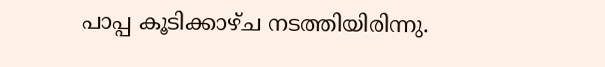പാപ്പ കൂടിക്കാഴ്ച നടത്തിയിരിന്നു.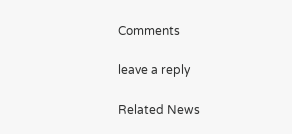Comments

leave a reply

Related News